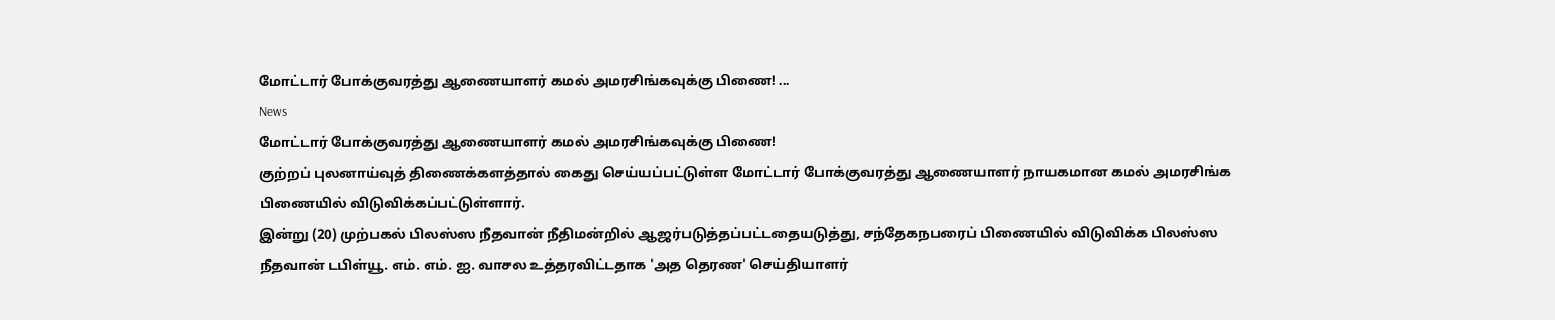மோட்டார் போக்குவரத்து ஆணையாளர் கமல் அமரசிங்கவுக்கு பிணை! ...
News
மோட்டார் போக்குவரத்து ஆணையாளர் கமல் அமரசிங்கவுக்கு பிணை!
குற்றப் புலனாய்வுத் திணைக்களத்தால் கைது செய்யப்பட்டுள்ள மோட்டார் போக்குவரத்து ஆணையாளர் நாயகமான கமல் அமரசிங்க பிணையில் விடுவிக்கப்பட்டுள்ளார்.
இன்று (20) முற்பகல் பிலஸ்ஸ நீதவான் நீதிமன்றில் ஆஜர்படுத்தப்பட்டதையடுத்து, சந்தேகநபரைப் பிணையில் விடுவிக்க பிலஸ்ஸ நீதவான் டபிள்யூ. எம். எம். ஐ. வாசல உத்தரவிட்டதாக 'அத தெரண' செய்தியாளர்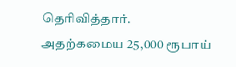தெரிவித்தார்.
அதற்கமைய 25,000 ரூபாய்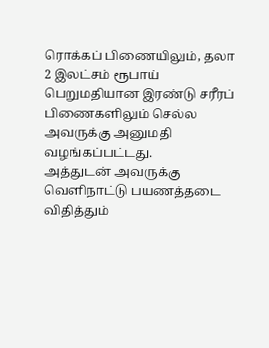ரொக்கப் பிணையிலும், தலா 2 இலட்சம் ரூபாய் பெறுமதியான இரண்டு சரீரப் பிணைகளிலும் செல்ல அவருக்கு அனுமதி வழங்கப்பட்டது.
அத்துடன் அவருக்கு வெளிநாட்டு பயணத்தடை விதித்தும்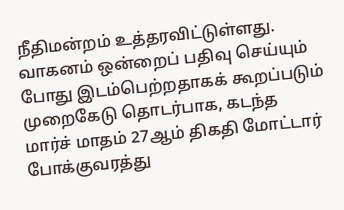நீதிமன்றம் உத்தரவிட்டுள்ளது.
வாகனம் ஒன்றைப் பதிவு செய்யும் போது இடம்பெற்றதாகக் கூறப்படும் முறைகேடு தொடர்பாக, கடந்த மார்ச் மாதம் 27ஆம் திகதி மோட்டார் போக்குவரத்து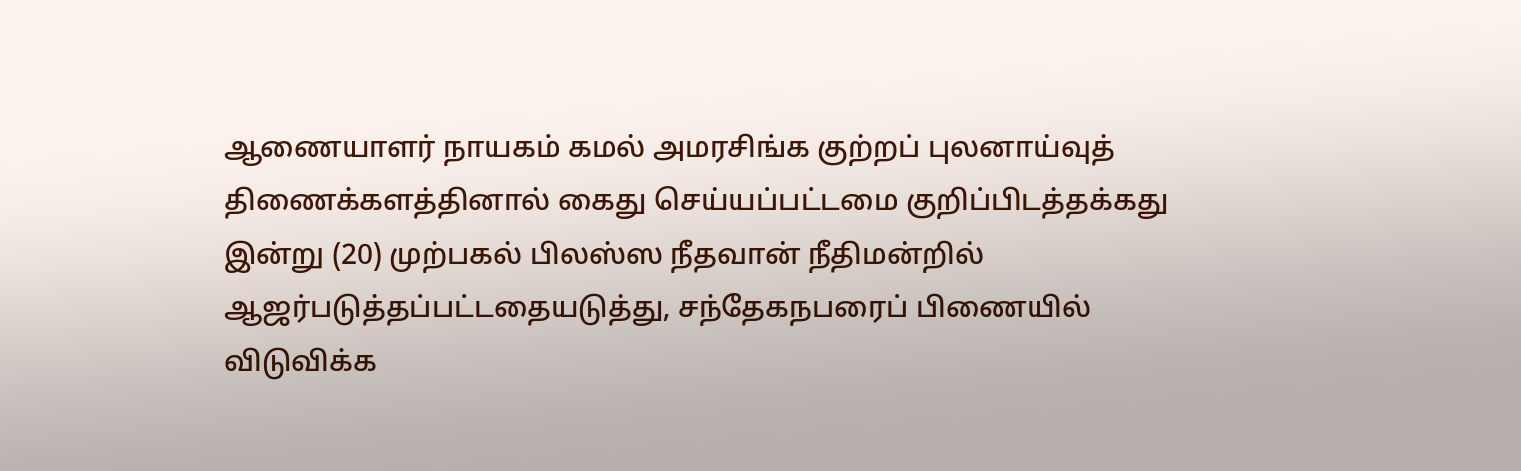ஆணையாளர் நாயகம் கமல் அமரசிங்க குற்றப் புலனாய்வுத் திணைக்களத்தினால் கைது செய்யப்பட்டமை குறிப்பிடத்தக்கது
இன்று (20) முற்பகல் பிலஸ்ஸ நீதவான் நீதிமன்றில் ஆஜர்படுத்தப்பட்டதையடுத்து, சந்தேகநபரைப் பிணையில் விடுவிக்க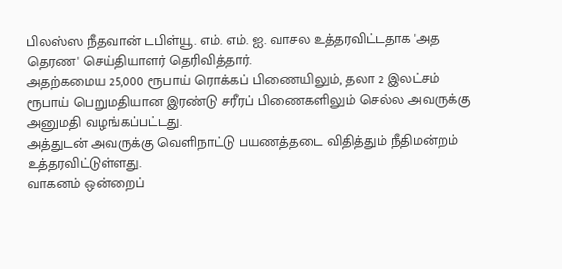பிலஸ்ஸ நீதவான் டபிள்யூ. எம். எம். ஐ. வாசல உத்தரவிட்டதாக 'அத தெரண' செய்தியாளர் தெரிவித்தார்.
அதற்கமைய 25,000 ரூபாய் ரொக்கப் பிணையிலும், தலா 2 இலட்சம் ரூபாய் பெறுமதியான இரண்டு சரீரப் பிணைகளிலும் செல்ல அவருக்கு அனுமதி வழங்கப்பட்டது.
அத்துடன் அவருக்கு வெளிநாட்டு பயணத்தடை விதித்தும் நீதிமன்றம் உத்தரவிட்டுள்ளது.
வாகனம் ஒன்றைப்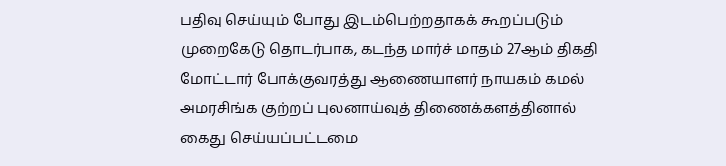பதிவு செய்யும் போது இடம்பெற்றதாகக் கூறப்படும் முறைகேடு தொடர்பாக, கடந்த மார்ச் மாதம் 27ஆம் திகதி மோட்டார் போக்குவரத்து ஆணையாளர் நாயகம் கமல் அமரசிங்க குற்றப் புலனாய்வுத் திணைக்களத்தினால் கைது செய்யப்பட்டமை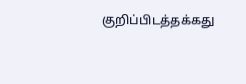குறிப்பிடத்தக்கது